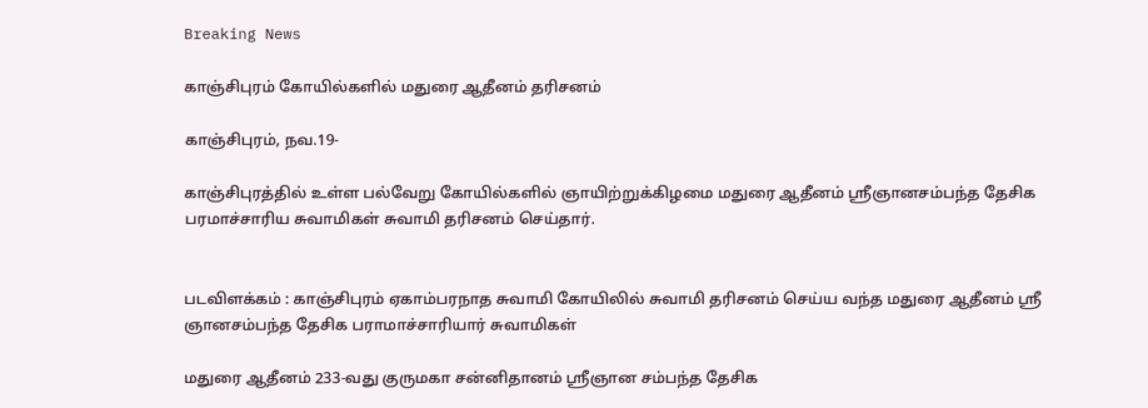Breaking News

காஞ்சிபுரம் கோயில்களில் மதுரை ஆதீனம் தரிசனம்

காஞ்சிபுரம், நவ.19-

காஞ்சிபுரத்தில் உள்ள பல்வேறு கோயில்களில் ஞாயிற்றுக்கிழமை மதுரை ஆதீனம் ஸ்ரீஞானசம்பந்த தேசிக பரமாச்சாரிய சுவாமிகள் சுவாமி தரிசனம் செய்தார்.


படவிளக்கம் : காஞ்சிபுரம் ஏகாம்பரநாத சுவாமி கோயிலில் சுவாமி தரிசனம் செய்ய வந்த மதுரை ஆதீனம் ஸ்ரீ ஞானசம்பந்த தேசிக பராமாச்சாரியார் சுவாமிகள்

மதுரை ஆதீனம் 233-வது குருமகா சன்னிதானம் ஸ்ரீஞான சம்பந்த தேசிக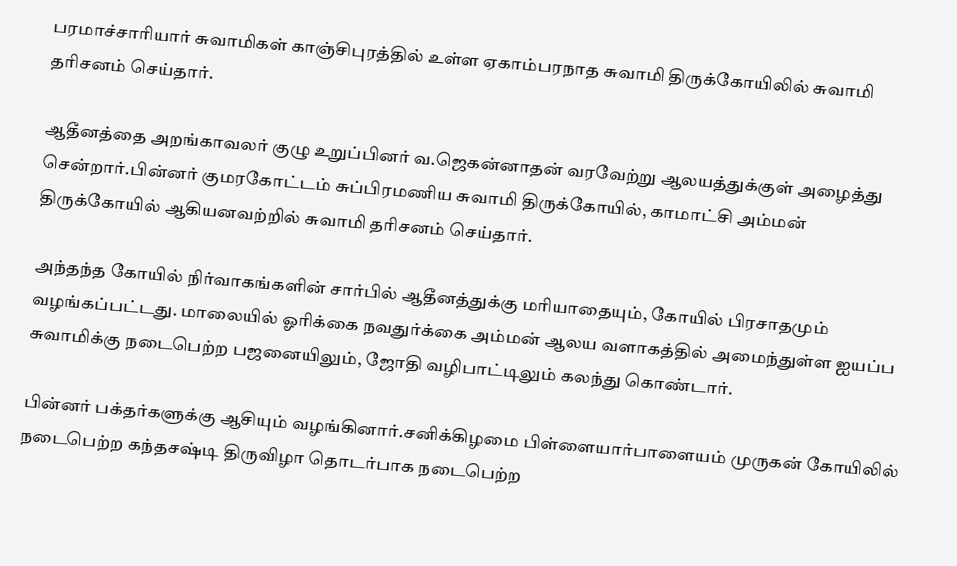பரமாச்சாரியார் சுவாமிகள் காஞ்சிபுரத்தில் உள்ள ஏகாம்பரநாத சுவாமி திருக்கோயிலில் சுவாமி தரிசனம் செய்தார்.

ஆதீனத்தை அறங்காவலர் குழு உறுப்பினர் வ.ஜெகன்னாதன் வரவேற்று ஆலயத்துக்குள் அழைத்து சென்றார்.பின்னர் குமரகோட்டம் சுப்பிரமணிய சுவாமி திருக்கோயில், காமாட்சி அம்மன் திருக்கோயில் ஆகியனவற்றில் சுவாமி தரிசனம் செய்தார்.

அந்தந்த கோயில் நிர்வாகங்களின் சார்பில் ஆதீனத்துக்கு மரியாதையும், கோயில் பிரசாதமும் வழங்கப்பட்டது. மாலையில் ஓரிக்கை நவதுர்க்கை அம்மன் ஆலய வளாகத்தில் அமைந்துள்ள ஐயப்ப சுவாமிக்கு நடைபெற்ற பஜனையிலும், ஜோதி வழிபாட்டிலும் கலந்து கொண்டார்.

பின்னர் பக்தர்களுக்கு ஆசியும் வழங்கினார்.சனிக்கிழமை பிள்ளையார்பாளையம் முருகன் கோயிலில் நடைபெற்ற கந்தசஷ்டி திருவிழா தொடர்பாக நடைபெற்ற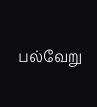பல்வேறு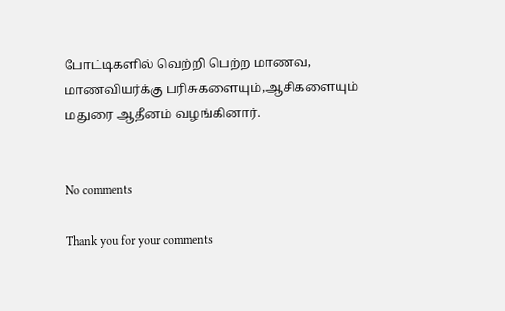போட்டிகளில் வெற்றி பெற்ற மாணவ, மாணவியர்க்கு பரிசுகளையும்,ஆசிகளையும் மதுரை ஆதீனம் வழங்கினார்.


No comments

Thank you for your comments